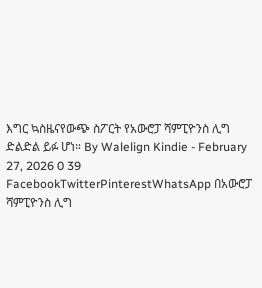እግር ኳስዜናየውጭ ስፖርት የአውሮፓ ሻምፒዮንስ ሊግ ድልድል ይፉ ሆነ። By Walelign Kindie - February 27, 2026 0 39 FacebookTwitterPinterestWhatsApp በአውሮፓ ሻምፒዮንስ ሊግ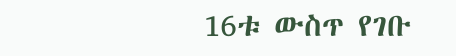16ቱ ውስጥ የገቡ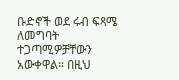ቡድኖች ወደ ሩብ ፍጻሜ ለመግባት ተጋጣሚዎቻቸውን አውቀዋል። በዚህ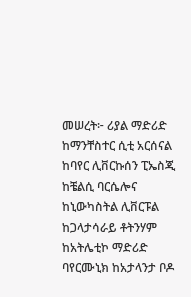መሠረት፦ ሪያል ማድሪድ ከማንቸስተር ሲቲ አርሰናል ከባየር ሊቨርኩሰን ፒኤስጂ ከቼልሲ ባርሴሎና ከኒውካስትል ሊቨርፑል ከጋላታሳራይ ቶትንሃም ከአትሌቲኮ ማድሪድ ባየርሙኒክ ከአታላንታ ቦዶ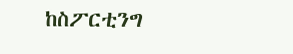ከስፖርቲንግ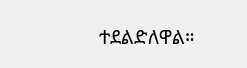ተደልድለዋል።